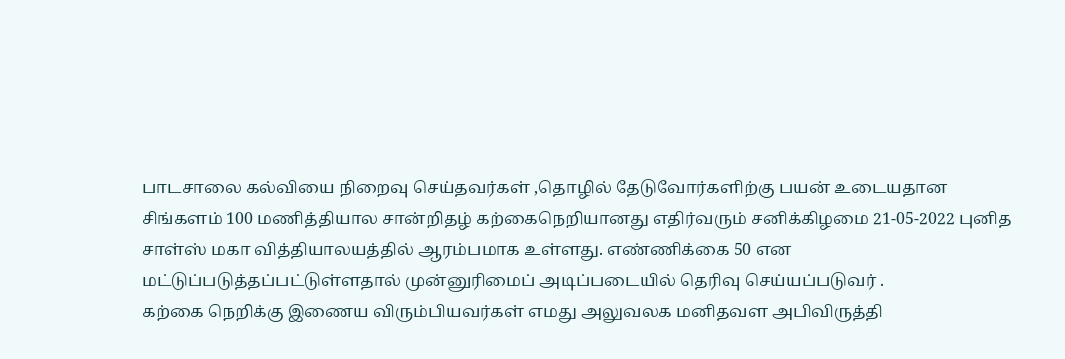பாடசாலை கல்வியை நிறைவு செய்தவர்கள் ,தொழில் தேடுவோர்களிற்கு பயன் உடையதான சிங்களம் 100 மணித்தியால சான்றிதழ் கற்கைநெறியானது எதிர்வரும் சனிக்கிழமை 21-05-2022 புனித சாள்ஸ் மகா வித்தியாலயத்தில் ஆரம்பமாக உள்ளது. ௭ண்ணிக்கை 50 என மட்டுப்படுத்தப்பட்டுள்ளதால் முன்னுரிமைப் அடிப்படையில் தெரிவு செய்யப்படுவர் .
கற்கை நெறிக்கு இணைய விரும்பியவர்கள் எமது அலுவலக மனிதவள அபிவிருத்தி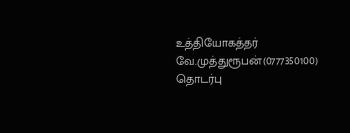உத்தியோகத்தர் வே.முத்துரூபன்(0777350100) தொடர்பு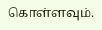கொள்ளவும்.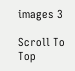images 3

Scroll To Top